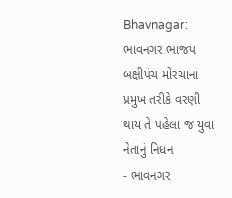Bhavnagar: ભાવનગર ભાજપ બક્ષીપંચ મોરચાના પ્રમુખ તરીકે વરણી થાય તે પહેલા જ યુવા નેતાનું નિધન
- ભાવનગર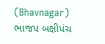(Bhavnagar) ભાજપ બક્ષીપંચ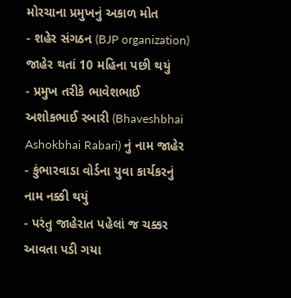મોરચાના પ્રમુખનું અકાળ મોત
- શહેર સંગઠન (BJP organization) જાહેર થતાં 10 મહિના પછી થયું
- પ્રમુખ તરીકે ભાવેશભાઈ અશોકભાઈ રબારી (Bhaveshbhai Ashokbhai Rabari) નું નામ જાહેર
- કુંભારવાડા વોર્ડના યુવા કાર્યકરનું નામ નક્કી થયું
- પરંતુ જાહેરાત પહેલાં જ ચક્કર આવતા પડી ગયા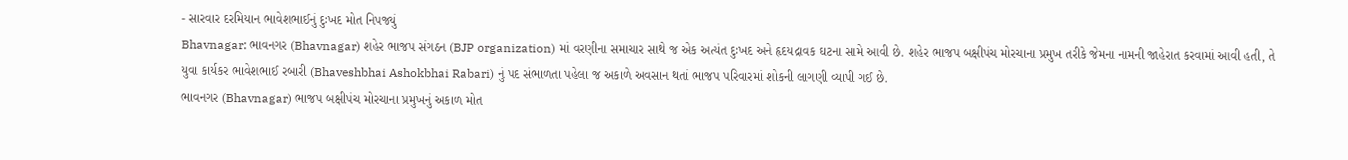- સારવાર દરમિયાન ભાવેશભાઈનું દુઃખદ મોત નિપજ્યું
Bhavnagar: ભાવનગર (Bhavnagar) શહેર ભાજપ સંગઠન (BJP organization) માં વરણીના સમાચાર સાથે જ એક અત્યંત દુઃખદ અને હૃદયદ્રાવક ઘટના સામે આવી છે. શહેર ભાજપ બક્ષીપંચ મોરચાના પ્રમુખ તરીકે જેમના નામની જાહેરાત કરવામાં આવી હતી, તે યુવા કાર્યકર ભાવેશભાઈ રબારી (Bhaveshbhai Ashokbhai Rabari) નું પદ સંભાળતા પહેલા જ અકાળે અવસાન થતાં ભાજપ પરિવારમાં શોકની લાગણી વ્યાપી ગઈ છે.
ભાવનગર (Bhavnagar) ભાજપ બક્ષીપંચ મોરચાના પ્રમુખનું અકાળ મોત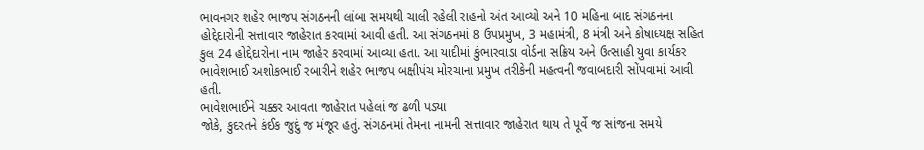ભાવનગર શહેર ભાજપ સંગઠનની લાંબા સમયથી ચાલી રહેલી રાહનો અંત આવ્યો અને 10 મહિના બાદ સંગઠનના હોદ્દેદારોની સત્તાવાર જાહેરાત કરવામાં આવી હતી. આ સંગઠનમાં 8 ઉપપ્રમુખ, 3 મહામંત્રી, 8 મંત્રી અને કોષાધ્યક્ષ સહિત કુલ 24 હોદ્દેદારોના નામ જાહેર કરવામાં આવ્યા હતા. આ યાદીમાં કુંભારવાડા વોર્ડના સક્રિય અને ઉત્સાહી યુવા કાર્યકર ભાવેશભાઈ અશોકભાઈ રબારીને શહેર ભાજપ બક્ષીપંચ મોરચાના પ્રમુખ તરીકેની મહત્વની જવાબદારી સોંપવામાં આવી હતી.
ભાવેશભાઈને ચક્કર આવતા જાહેરાત પહેલાં જ ઢળી પડ્યા
જોકે, કુદરતને કંઈક જુદું જ મંજૂર હતું. સંગઠનમાં તેમના નામની સત્તાવાર જાહેરાત થાય તે પૂર્વે જ સાંજના સમયે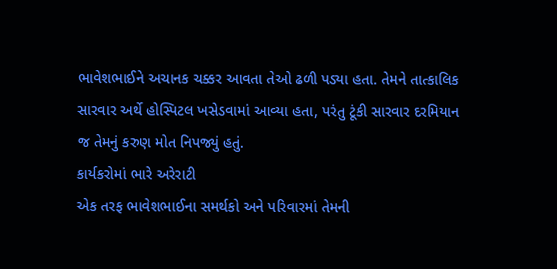ભાવેશભાઈને અચાનક ચક્કર આવતા તેઓ ઢળી પડ્યા હતા. તેમને તાત્કાલિક સારવાર અર્થે હોસ્પિટલ ખસેડવામાં આવ્યા હતા, પરંતુ ટૂંકી સારવાર દરમિયાન જ તેમનું કરુણ મોત નિપજ્યું હતું.
કાર્યકરોમાં ભારે અરેરાટી
એક તરફ ભાવેશભાઈના સમર્થકો અને પરિવારમાં તેમની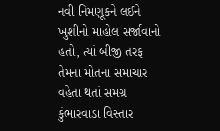નવી નિમણૂકને લઈને ખુશીનો માહોલ સર્જાવાનો હતો, ત્યાં બીજી તરફ તેમના મોતના સમાચાર વહેતા થતાં સમગ્ર કુંભારવાડા વિસ્તાર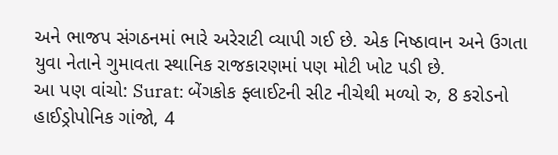અને ભાજપ સંગઠનમાં ભારે અરેરાટી વ્યાપી ગઈ છે. એક નિષ્ઠાવાન અને ઉગતા યુવા નેતાને ગુમાવતા સ્થાનિક રાજકારણમાં પણ મોટી ખોટ પડી છે.
આ પણ વાંચો: Surat: બેંગકોક ફ્લાઈટની સીટ નીચેથી મળ્યો રુ, 8 કરોડનો હાઈડ્રોપોનિક ગાંજો, 4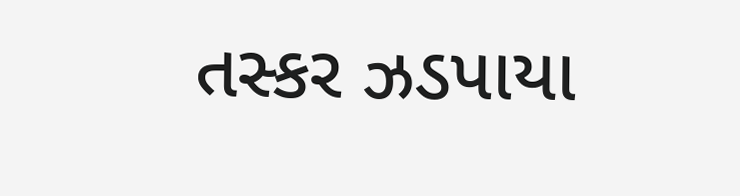તસ્કર ઝડપાયા